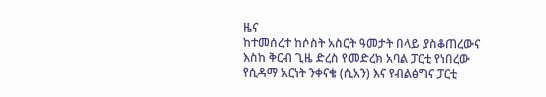ዜና
ከተመሰረተ ከሶስት አስርት ዓመታት በላይ ያስቆጠረውና እስከ ቅርብ ጊዜ ድረስ የመድረክ አባል ፓርቲ የነበረው የሲዳማ አርነት ንቀናቄ (ሲአን) እና የብልፅግና ፓርቲ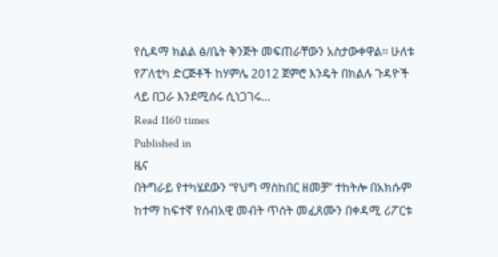የሲዳማ ክልል ፅ/ቤት ቅንጅት መፍጠራቸውን አስታውቀዋል፡፡ ሁለቱ የፖለቲካ ድርጅቶች ከሃምሌ 2012 ጀምሮ እንዴት በክልሉ ጉዳዮች ላይ በጋራ እንደሚሰሩ ሲነጋገሩ…
Read 1160 times
Published in
ዜና
በትግራይ የተካሄደውን “የህግ ማስከበር ዘመቻ” ተከትሎ በአክሱም ከተማ ከፍተኛ የሰብአዊ መብት ጥሰት መፈጸሙን በቀዳሚ ሪፖርቱ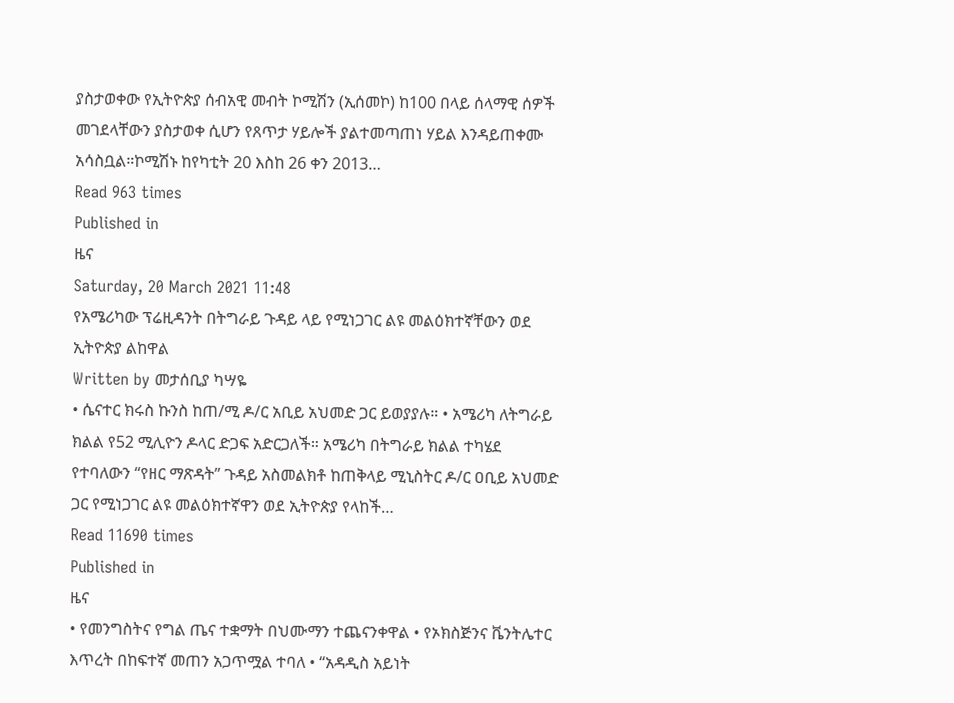ያስታወቀው የኢትዮጵያ ሰብአዊ መብት ኮሚሽን (ኢሰመኮ) ከ100 በላይ ሰላማዊ ሰዎች መገደላቸውን ያስታወቀ ሲሆን የጸጥታ ሃይሎች ያልተመጣጠነ ሃይል እንዳይጠቀሙ አሳስቧል።ኮሚሽኑ ከየካቲት 20 እስከ 26 ቀን 2013…
Read 963 times
Published in
ዜና
Saturday, 20 March 2021 11:48
የአሜሪካው ፕሬዚዳንት በትግራይ ጉዳይ ላይ የሚነጋገር ልዩ መልዕክተኛቸውን ወደ ኢትዮጵያ ልከዋል
Written by መታሰቢያ ካሣዬ
• ሴናተር ክሩስ ኩንስ ከጠ/ሚ ዶ/ር አቢይ አህመድ ጋር ይወያያሉ። • አሜሪካ ለትግራይ ክልል የ52 ሚሊዮን ዶላር ድጋፍ አድርጋለች። አሜሪካ በትግራይ ክልል ተካሄደ የተባለውን “የዘር ማጽዳት” ጉዳይ አስመልክቶ ከጠቅላይ ሚኒስትር ዶ/ር ዐቢይ አህመድ ጋር የሚነጋገር ልዩ መልዕክተኛዋን ወደ ኢትዮጵያ የላከች…
Read 11690 times
Published in
ዜና
• የመንግስትና የግል ጤና ተቋማት በህሙማን ተጨናንቀዋል • የኦክስጅንና ቬንትሌተር እጥረት በከፍተኛ መጠን አጋጥሟል ተባለ • “አዳዲስ አይነት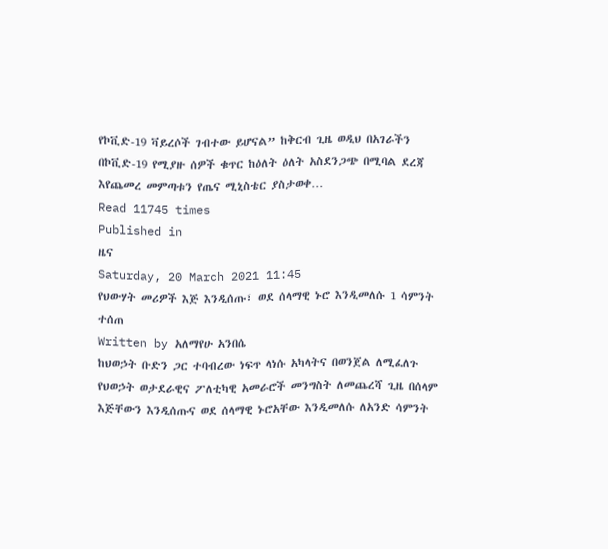የኮቪድ-19 ቫይረሶች ገብተው ይሆናል” ከቅርብ ጊዜ ወዲህ በአገራችን በኮቪድ-19 የሚያዙ ሰዎች ቁጥር ከዕለት ዕለት አስደንጋጭ በሚባል ደረጃ እየጨመረ መምጣቱን የጤና ሚኒስቴር ያስታወቀ…
Read 11745 times
Published in
ዜና
Saturday, 20 March 2021 11:45
የህውሃት መሪዎች እጅ እንዲሰጡ፣ ወደ ሰላማዊ ኑሮ እንዲመለሱ 1 ሳምንት ተሰጠ
Written by አለማየሁ አንበሴ
ከህወኃት ቡድን ጋር ተባብረው ነፍጥ ላነሱ አካላትና በወንጀል ለሚፈለጉ የህወኃት ወታደራዊና ፖለቲካዊ አመራሮች መንግስት ለመጨረሻ ጊዜ በሰላም እጅቸውን እንዲሰጡና ወደ ሰላማዊ ኑሮአቸው እንዲመለሱ ለአንድ ሳምንት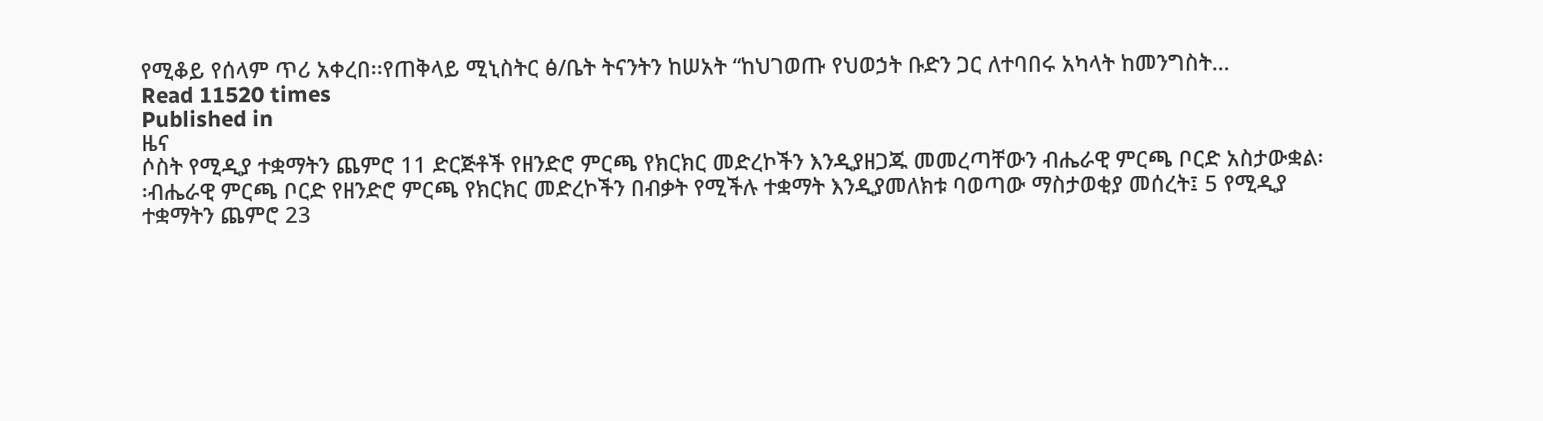የሚቆይ የሰላም ጥሪ አቀረበ፡፡የጠቅላይ ሚኒስትር ፅ/ቤት ትናንትን ከሠአት “ከህገወጡ የህወኃት ቡድን ጋር ለተባበሩ አካላት ከመንግስት…
Read 11520 times
Published in
ዜና
ሶስት የሚዲያ ተቋማትን ጨምሮ 11 ድርጅቶች የዘንድሮ ምርጫ የክርክር መድረኮችን እንዲያዘጋጁ መመረጣቸውን ብሔራዊ ምርጫ ቦርድ አስታውቋል፡፡ብሔራዊ ምርጫ ቦርድ የዘንድሮ ምርጫ የክርክር መድረኮችን በብቃት የሚችሉ ተቋማት እንዲያመለክቱ ባወጣው ማስታወቂያ መሰረት፤ 5 የሚዲያ ተቋማትን ጨምሮ 23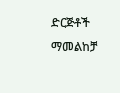ድርጅቶች ማመልከቻ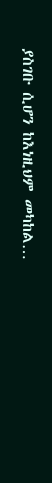ያስገቡ ሲሆን ከእነዚህም መካከል…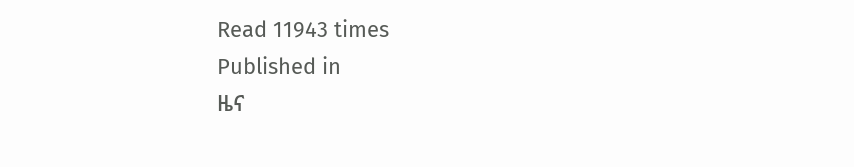Read 11943 times
Published in
ዜና